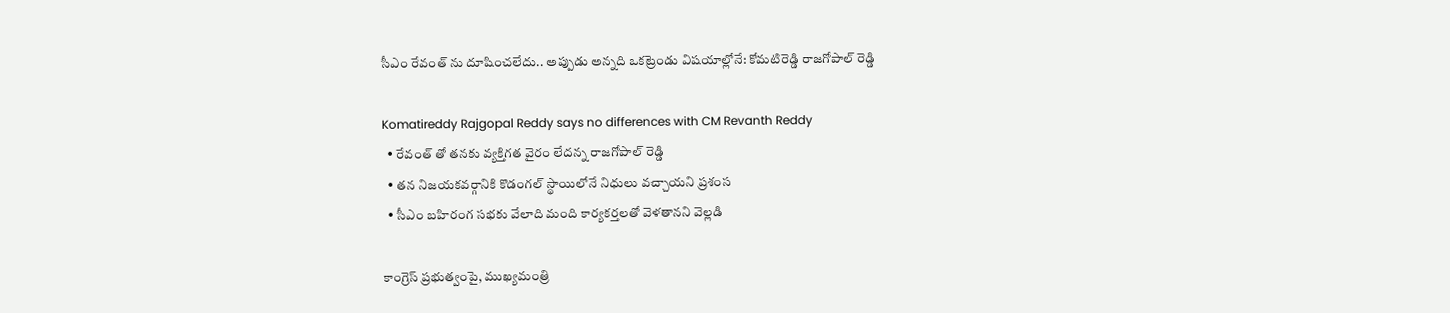సీఎం రేవంత్‌ ను దూషించలేదు.. అప్పుడు అన్నది ఒకట్రెండు విషయాల్లోనే: కోమటిరెడ్డి రాజగోపాల్ రెడ్డి

Komatireddy Rajgopal Reddy says no differences with CM Revanth Reddy
  • రేవంత్ తో తనకు వ్యక్తిగత వైరం లేదన్న రాజగోపాల్ రెడ్డి
  • తన నిజయకవర్గానికి కొడంగల్ స్థాయిలోనే నిధులు వచ్చాయని ప్రశంస
  • సీఎం బహిరంగ సభకు వేలాది మంది కార్యకర్తలతో వెళతానని వెల్లడి

కాంగ్రెస్ ప్రభుత్వంపై, ముఖ్యమంత్రి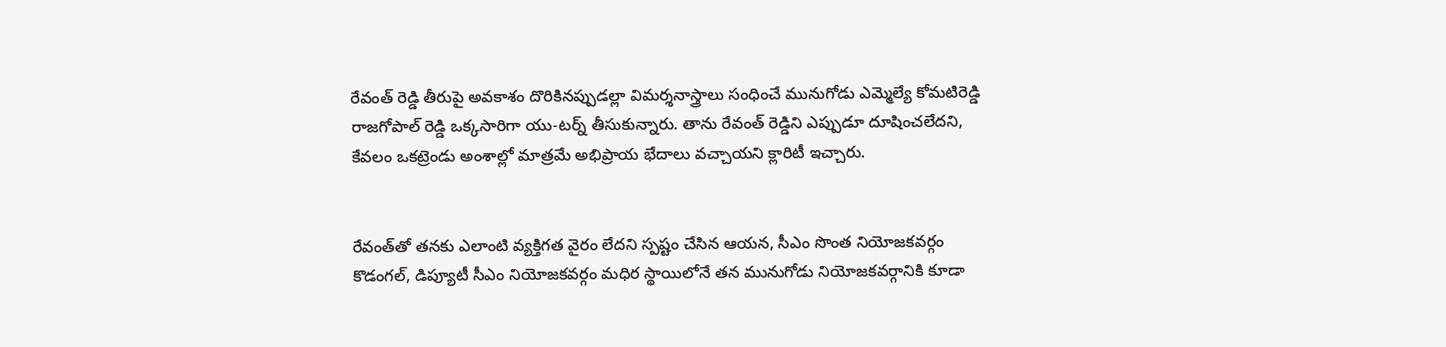రేవంత్ రెడ్డి తీరుపై అవకాశం దొరికినప్పుడల్లా విమర్శనాస్త్రాలు సంధించే మునుగోడు ఎమ్మెల్యే కోమటిరెడ్డి రాజగోపాల్ రెడ్డి ఒక్కసారిగా యు-టర్న్ తీసుకున్నారు. తాను రేవంత్ రెడ్డిని ఎప్పుడూ దూషించలేదని, కేవలం ఒకట్రెండు అంశాల్లో మాత్రమే అభిప్రాయ భేదాలు వచ్చాయని క్లారిటీ ఇచ్చారు.


రేవంత్‌తో తనకు ఎలాంటి వ్యక్తిగత వైరం లేదని స్పష్టం చేసిన ఆయన, సీఎం సొంత నియోజకవర్గం కొడంగల్, డిప్యూటీ సీఎం నియోజకవర్గం మధిర స్థాయిలోనే తన మునుగోడు నియోజకవర్గానికి కూడా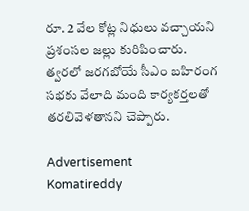రూ. 2 వేల కోట్ల నిధులు వచ్చాయని ప్రశంసల జల్లు కురిపించారు. త్వరలో జరగబోయే సీఎం బహిరంగ సభకు వేలాది మంది కార్యకర్తలతో తరలివెళతానని చెప్పారు.

Advertisement
Komatireddy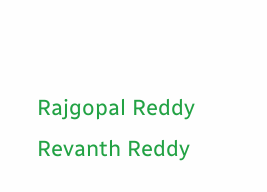Rajgopal Reddy
Revanth Reddy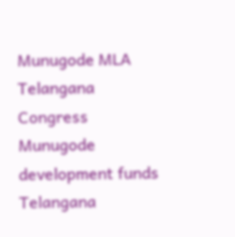Munugode MLA
Telangana Congress
Munugode development funds
Telangana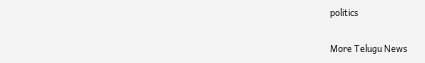politics

More Telugu News